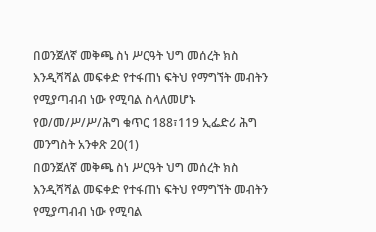በወንጀለኛ መቅጫ ስነ ሥርዓት ህግ መሰረት ክስ እንዲሻሻል መፍቀድ የተፋጠነ ፍትህ የማግኘት መብትን የሚያጣብብ ነው የሚባል ስላለመሆኑ የወ/መ/ሥ/ሥ/ሕግ ቁጥር 188፣119 ኢፌድሪ ሕግ መንግስት አንቀጽ 20(1)
በወንጀለኛ መቅጫ ስነ ሥርዓት ህግ መሰረት ክስ እንዲሻሻል መፍቀድ የተፋጠነ ፍትህ የማግኘት መብትን የሚያጣብብ ነው የሚባል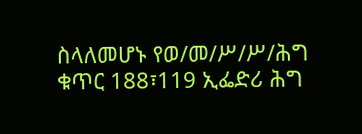ስላለመሆኑ የወ/መ/ሥ/ሥ/ሕግ ቁጥር 188፣119 ኢፌድሪ ሕግ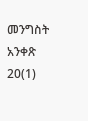መንግስት አንቀጽ 20(1)